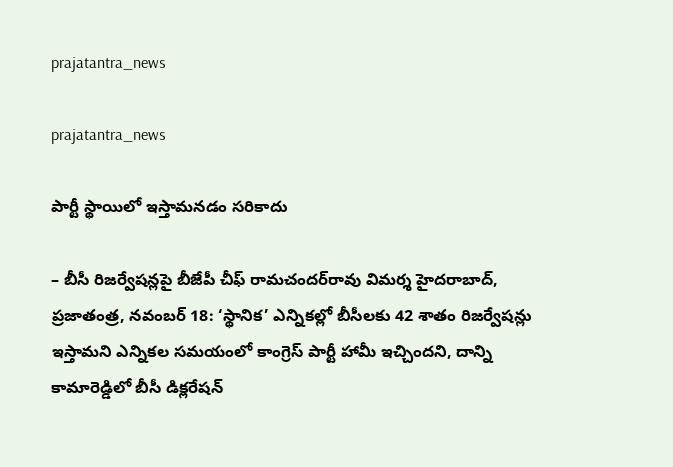prajatantra_news

prajatantra_news

పార్టీ స్థాయిలో ఇస్తామనడం సరికాదు

– బీసీ రిజర్వేషన్లపై బీజేపీ చీఫ్‌ రామచందర్‌రావు విమర్శ హైదరాబాద్‌, ప్రజాతంత్ర, నవంబర్‌ 18: ‘స్థానిక’ ఎన్నికల్లో బీసీలకు 42 శాతం రిజర్వేషన్లు ఇస్తామని ఎన్నికల సమయంలో కాంగ్రెస్‌ పార్టీ హామీ ఇచ్చిందని, దాన్ని కామారెడ్డిలో బీసీ డిక్లరేషన్‌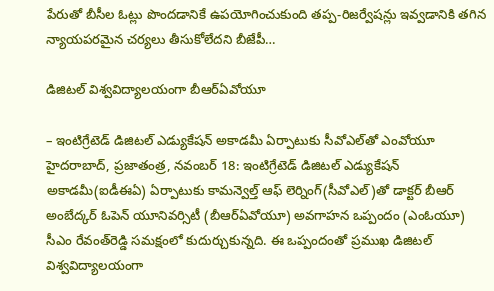పేరుతో బీసీల ఓట్లు పొందడానికే ఉపయోగించుకుంది తప్ప-రిజర్వేషన్లు ఇవ్వడానికి తగిన న్యాయపరమైన చర్యలు తీసుకోలేదని బీజేపీ…

డిజిటల్‌ విశ్వవిద్యాలయంగా బీఆర్‌ఏవోయూ

– ఇంటిగ్రేటెడ్‌ డిజిటల్‌ ఎడ్యుకేషన్‌ అకాడమీ ఏర్పాటుకు సీవోఎల్‌తో ఎంవోయూ హైదరాబాద్‌, ప్రజాతంత్ర, నవంబర్‌ 18: ఇంటిగ్రేటెడ్‌ డిజిటల్‌ ఎడ్యుకేషన్‌ అకాడమీ(ఐడీఈఏ) ఏర్పాటుకు కామన్వెల్త్‌ ఆఫ్‌ లెర్నింగ్‌(సీవోఎల్‌)తో డాక్టర్‌ బీఆర్‌ అంబేద్కర్‌ ఓపెన్‌ యూనివర్సిటీ (బీఆర్‌ఏవోయూ) అవగాహన ఒప్పందం (ఎంఓయూ) సీఎం రేవంత్‌రెడ్డి సమక్షంలో కుదుర్చుకున్నది. ఈ ఒప్పందంతో ప్రముఖ డిజిటల్‌ విశ్వవిద్యాలయంగా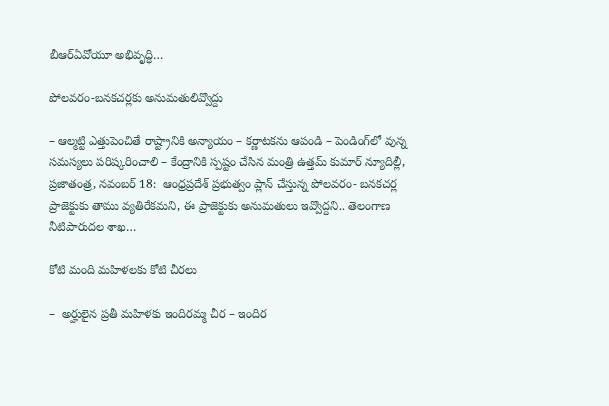బీఆర్‌ఏవోయూ అభివృద్ధి…

పోల‌వ‌రం-బ‌న‌క‌చ‌ర్ల‌కు అనుమ‌తులివ్వొద్దు

– ఆల్మ‌ట్టి ఎత్తుపెంచితే రాష్ట్రానికి అన్యాయం – క‌ర్ణాట‌క‌ను ఆపండి – పెండింగ్‌లో వున్న స‌మ‌స్య‌లు ప‌రిష్క‌రించాలి – కేంద్రానికి స్ప‌ష్టం చేసిన మంత్రి ఉత్త‌మ్ కుమార్‌ న్యూదిల్లీ, ప్ర‌జాతంత్ర‌, న‌వంబ‌ర్ 18:  ఆంధ్రప్రదేశ్ ప్రభుత్వం ప్లాన్ చేస్తున్న పోలవరం- బనకచర్ల ప్రాజెక్టుకు తాము వ్యతిరేకమని, ఈ ప్రాజెక్టుకు అనుమతులు ఇవ్వొద్దని.. తెలంగాణ నీటిపారుదల శాఖ…

కోటి మంది మహిళలకు కోటి చీరలు

–  అర్హులైన ప్రతీ మహిళకు ఇందిరమ్మ చీర – ఇందిర‌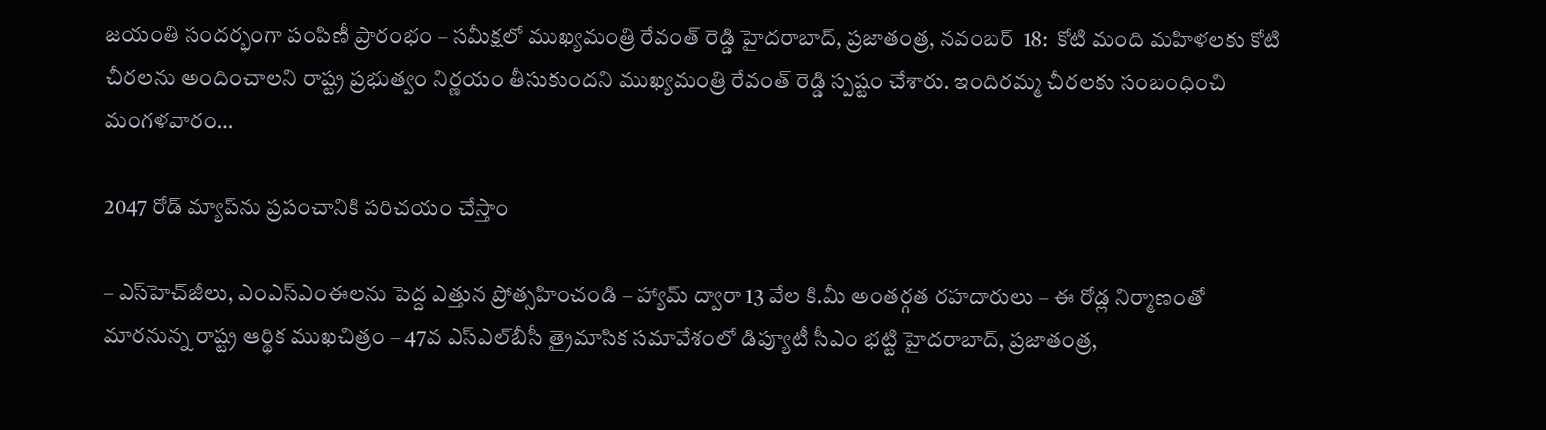జయంతి సందర్భంగా పంపిణీ ప్రారంభం – సమీక్షలో ముఖ్యమంత్రి రేవంత్ రెడ్డి హైద‌రాబాద్‌, ప్ర‌జాతంత్ర‌, న‌వంబ‌ర్  18:  కోటి మంది మహిళలకు కోటి చీరలను అందించాలని రాష్ట్ర ప్రభుత్వం నిర్ణయం తీసుకుందని ముఖ్యమంత్రి రేవంత్ రెడ్డి స్పష్టం చేశారు. ఇందిరమ్మ చీరలకు సంబంధించి మంగళవారం…

2047 రోడ్‌ మ్యాప్‌ను ప్రపంచానికి పరిచయం చేస్తాం

– ఎస్‌హెచ్‌జీలు, ఎంఎస్‌ఎంఈలను పెద్ద ఎత్తున ప్రోత్సహించండి – హ్యామ్‌ ద్వారా 13 వేల కి.మీ అంతర్గత రహదారులు – ఈ రోడ్ల నిర్మాణంతో మారనున్న రాష్ట్ర ఆర్థిక ముఖచిత్రం – 47వ ఎస్‌ఎల్‌బీసీ త్రైమాసిక సమావేశంలో డిప్యూటీ సీఎం భట్టి హైదరాబాద్‌, ప్రజాతంత్ర,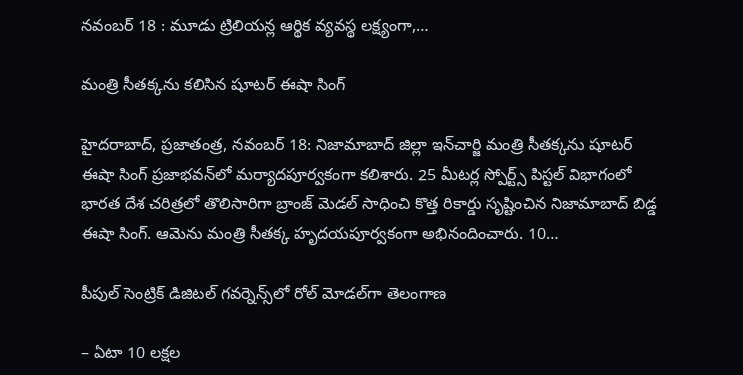నవంబర్‌ 18 : మూడు ట్రిలియన్ల ఆర్థిక వ్యవస్థ లక్ష్యంగా,…

మంత్రి సీతక్కను కలిసిన షూటర్‌ ఈషా సింగ్‌

హైదరాబాద్‌, ప్రజాతంత్ర, నవంబర్‌ 18: నిజామాబాద్‌ జిల్లా ఇన్‌చార్జి మంత్రి సీతక్కను షూటర్‌ ఈషా సింగ్‌ ప్రజాభవన్‌లో మర్యాదపూర్వకంగా కలిశారు. 25 మీటర్ల స్పోర్ట్స్‌ పిస్టల్‌ విభాగంలో భారత దేశ చరిత్రలో తొలిసారిగా బ్రాంజ్‌ మెడల్‌ సాధించి కొత్త రికార్డు సృష్టించిన నిజామాబాద్‌ బిడ్డ ఈషా సింగ్‌. ఆమెను మంత్రి సీతక్క హృదయపూర్వకంగా అభినందించారు. 10…

పీపుల్‌ సెంట్రిక్‌ డిజిటల్‌ గవర్నెన్స్‌లో రోల్‌ మోడల్‌గా తెలంగాణ

– ఏటా 10 లక్షల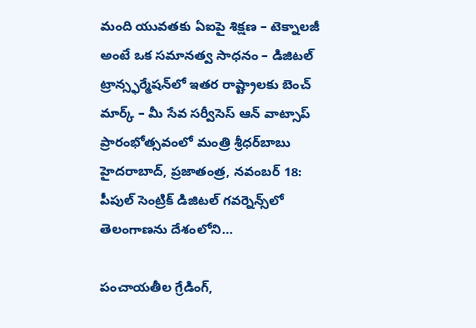మంది యువతకు ఏఐపై శిక్షణ – టెక్నాలజీ అంటే ఒక సమానత్వ సాధనం – డిజిటల్‌ ట్రాన్స్ఫర్మేషన్‌లో ఇతర రాష్ట్రాలకు బెంచ్‌ మార్క్‌ – మీ సేవ సర్వీసెస్‌ ఆన్‌ వాట్సాప్‌ ప్రారంభోత్సవంలో మంత్రి శ్రీధర్‌బాబు హైదరాబాద్‌, ప్రజాతంత్ర, నవంబర్‌ 18: పీపుల్‌ సెంట్రిక్‌ డిజిటల్‌ గవర్నెన్స్‌లో తెలంగాణను దేశంలోని…

పంచాయతీల గ్రేడింగ్,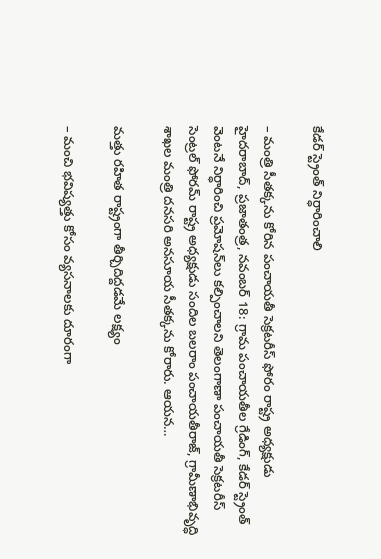కేడర్‌ స్ట్రెంత్‌ నిర్ధారించాలి

– మంత్రి సీతక్కను కోరిన పంచాయతీ సెక్రటరీస్‌ ఫోరం రాష్ట్ర అధ్యక్షుడు హైదరాబాద్‌, ప్రజాతంత్ర, నవంబర్‌ 18: గ్రామ పంచాయతీల గ్రేడింగ్‌, కేడర్‌ స్ట్రెంత్‌ వెంటనే నిర్ధారించి ప్రమోషన్‌లు కల్పించాలని తెలంగాణా పంచాయతీ సెక్రటరీస్‌ సెంట్రల్‌ ఫోరమ్‌ రాష్ట్ర అధ్యక్షుడు సందిల బలరాం పంచాయతీరాజ్‌, గ్రామీణాభివృద్ధి శాఖల మంత్రి దనసరి అనసూయ సీతక్కను కోరారు. ఆయన…

మత్తు రహిత రాష్ట్రంగా తీర్చిదిద్ద‌డ‌మే ల‌క్ష్యం

– మంచి భవిష్యత్తు కోసం వ్యసనాలకు దూరంగా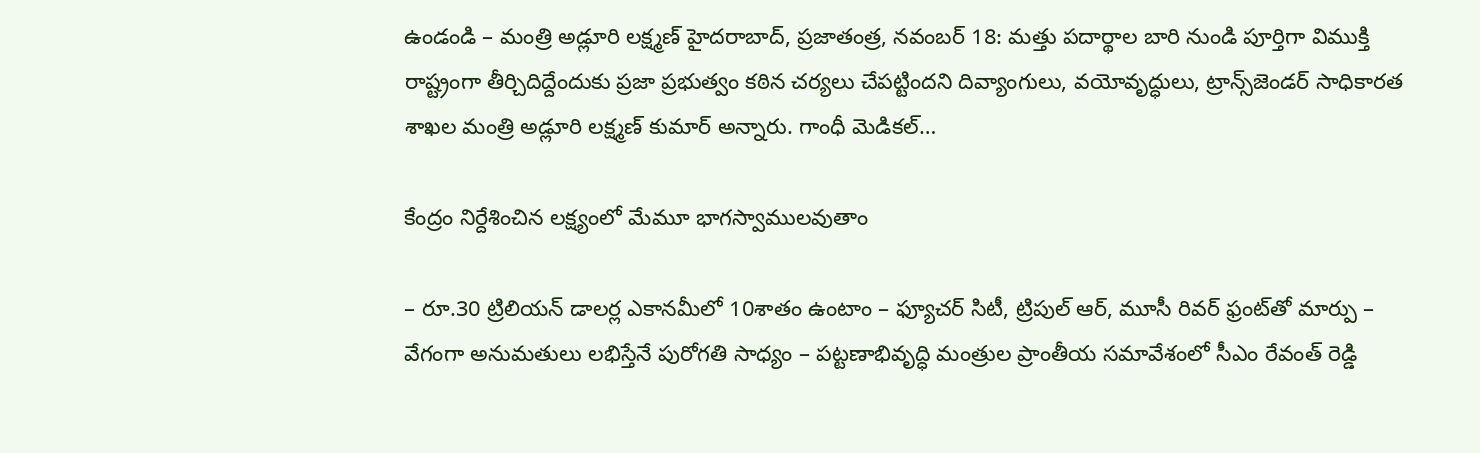ఉండండి – మంత్రి అడ్లూరి లక్ష్మణ్‌ హైదరాబాద్‌, ప్రజాతంత్ర, నవంబర్‌ 18: మత్తు పదార్థాల బారి నుండి పూర్తిగా విముక్తి రాష్ట్రంగా తీర్చిదిద్దేందుకు ప్రజా ప్రభుత్వం కఠిన చర్యలు చేపట్టిందని దివ్యాంగులు, వయోవృద్ధులు, ట్రాన్స్‌జెండర్‌ సాధికారత శాఖల మంత్రి అడ్లూరి లక్ష్మణ్‌ కుమార్‌ అన్నారు. గాంధీ మెడికల్‌…

కేంద్రం నిర్దేశించిన లక్ష్యంలో మేమూ భాగస్వాముల‌వుతాం

– రూ.30 ట్రిలియన్‌ ‌డాలర్ల ఎకానమీలో 10శాతం ఉంటాం – ఫ్యూచర్‌ ‌సిటీ, ట్రిపుల్‌ ఆర్‌, మూసీ రివర్‌ ‌ఫ్రంట్‌తో మార్పు – వేగంగా అనుమతులు లభిస్తేనే పురోగతి సాధ్యం – పట్టణాభివృద్ధి మంత్రుల ప్రాంతీయ సమావేశంలో సీఎం రేవంత్‌ ‌రెడ్డి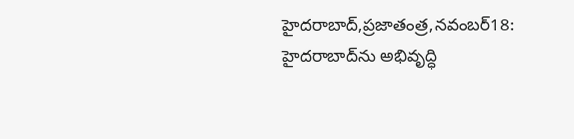హైదరాబాద్‌,ప్రజాతంత్ర,నవంబర్‌18: హైదరాబాద్‌ను అభివృద్ధి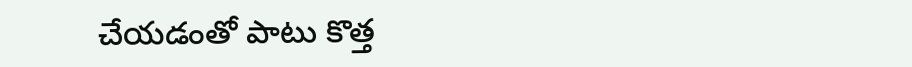చేయడంతో పాటు కొత్త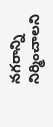నగరాన్ని నిర్మించాలని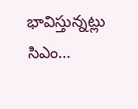భావిస్తున్నట్లు సిఎం…